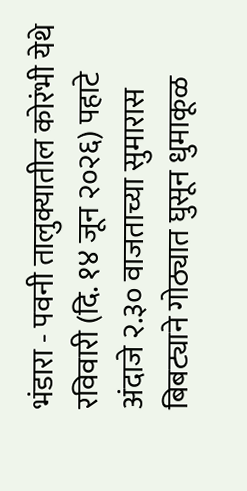भंडारा - पवनी तालुक्यातील कोरंभी येथे रविवारी (दि. १४ जून २०२६) पहाटे अंदाजे २.३० वाजताच्या सुमारास बिबट्याने गोठ्यात घुसून धुमाकूळ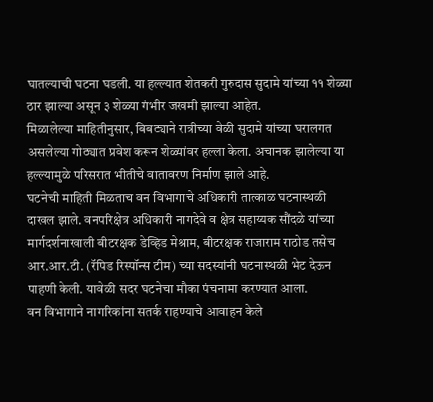घातल्याची घटना घडली. या हल्ल्यात शेतकरी गुरुदास सुदामे यांच्या ११ शेळ्या ठार झाल्या असून ३ शेळ्या गंभीर जखमी झाल्या आहेत.
मिळालेल्या माहितीनुसार, बिबट्याने रात्रीच्या वेळी सुदामे यांच्या घरालगत असलेल्या गोठ्यात प्रवेश करून शेळ्यांवर हल्ला केला. अचानक झालेल्या या हल्ल्यामुळे परिसरात भीतीचे वातावरण निर्माण झाले आहे.
घटनेची माहिती मिळताच वन विभागाचे अधिकारी तात्काळ घटनास्थळी दाखल झाले. वनपरिक्षेत्र अधिकारी नागदेवे व क्षेत्र सहाय्यक सौंदळे यांच्या मार्गदर्शनाखाली बीटरक्षक डेव्हिड मेश्राम, बीटरक्षक राजाराम राठोड तसेच आर.आर.टी. (रॅपिड रिस्पॉन्स टीम) च्या सदस्यांनी घटनास्थळी भेट देऊन पाहणी केली. यावेळी सदर घटनेचा मौका पंचनामा करण्यात आला.
वन विभागाने नागरिकांना सतर्क राहण्याचे आवाहन केले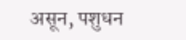असून, पशुधन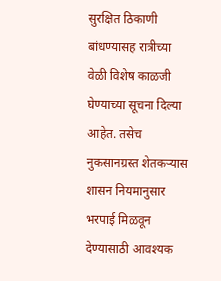सुरक्षित ठिकाणी बांधण्यासह रात्रीच्या वेळी विशेष काळजी घेण्याच्या सूचना दिल्या आहेत. तसेच नुकसानग्रस्त शेतकऱ्यास शासन नियमानुसार भरपाई मिळवून देण्यासाठी आवश्यक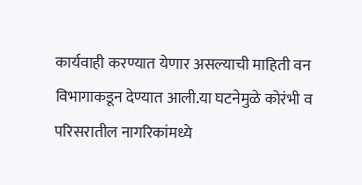कार्यवाही करण्यात येणार असल्याची माहिती वन विभागाकडून देण्यात आली.या घटनेमुळे कोरंभी व परिसरातील नागरिकांमध्ये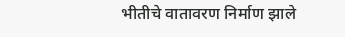भीतीचे वातावरण निर्माण झाले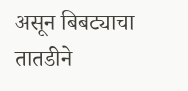असून बिबट्याचा तातडीने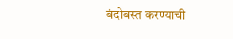बंदोबस्त करण्याची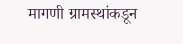मागणी ग्रामस्थांकडून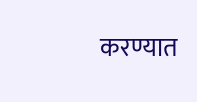करण्यात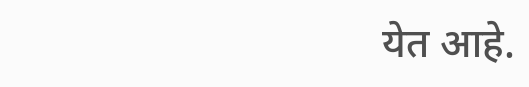येत आहे.